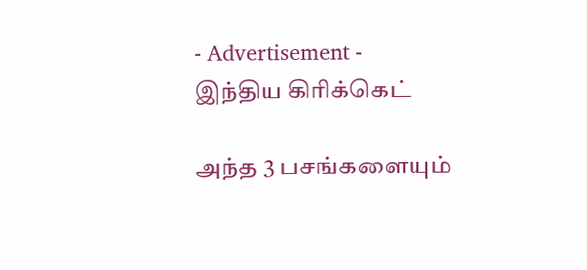- Advertisement -
இந்திய கிரிக்கெட்

அந்த 3 பசங்களையும்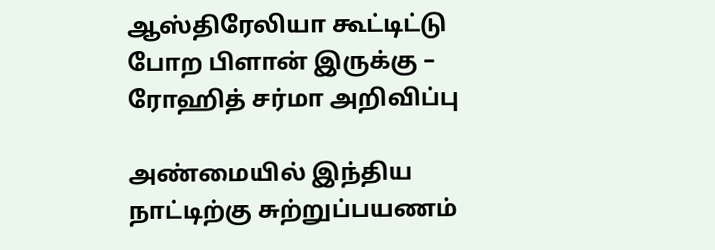ஆஸ்திரேலியா கூட்டிட்டு போற பிளான் இருக்கு – ரோஹித் சர்மா அறிவிப்பு

அண்மையில் இந்திய நாட்டிற்கு சுற்றுப்பயணம்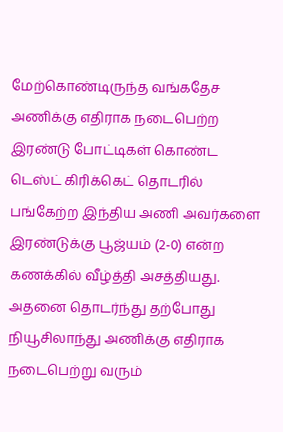மேற்கொண்டிருந்த வங்கதேச அணிக்கு எதிராக நடைபெற்ற இரண்டு போட்டிகள் கொண்ட டெஸ்ட் கிரிக்கெட் தொடரில் பங்கேற்ற இந்திய அணி அவர்களை இரண்டுக்கு பூஜ்யம் (2-0) என்ற கணக்கில் வீழ்த்தி அசத்தியது. அதனை தொடர்ந்து தற்போது நியூசிலாந்து அணிக்கு எதிராக நடைபெற்று வரும்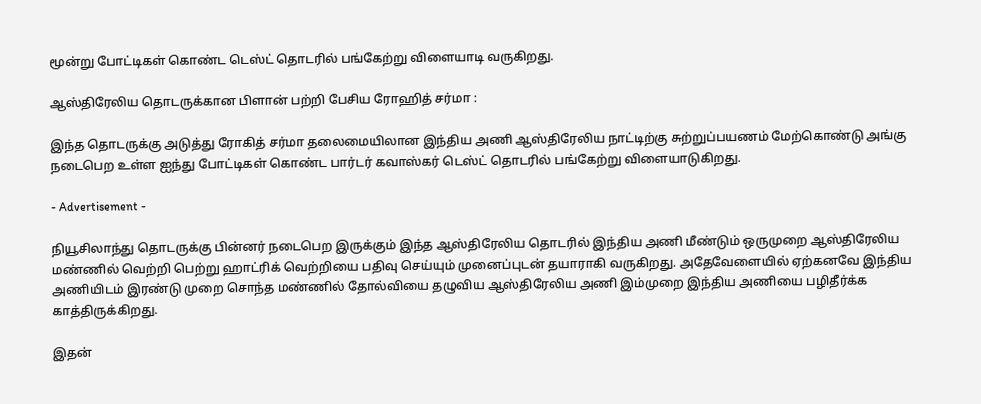மூன்று போட்டிகள் கொண்ட டெஸ்ட் தொடரில் பங்கேற்று விளையாடி வருகிறது.

ஆஸ்திரேலிய தொடருக்கான பிளான் பற்றி பேசிய ரோஹித் சர்மா :

இந்த தொடருக்கு அடுத்து ரோகித் சர்மா தலைமையிலான இந்திய அணி ஆஸ்திரேலிய நாட்டிற்கு சுற்றுப்பயணம் மேற்கொண்டு அங்கு நடைபெற உள்ள ஐந்து போட்டிகள் கொண்ட பார்டர் கவாஸ்கர் டெஸ்ட் தொடரில் பங்கேற்று விளையாடுகிறது.

- Advertisement -

நியூசிலாந்து தொடருக்கு பின்னர் நடைபெற இருக்கும் இந்த ஆஸ்திரேலிய தொடரில் இந்திய அணி மீண்டும் ஒருமுறை ஆஸ்திரேலிய மண்ணில் வெற்றி பெற்று ஹாட்ரிக் வெற்றியை பதிவு செய்யும் முனைப்புடன் தயாராகி வருகிறது. அதேவேளையில் ஏற்கனவே இந்திய அணியிடம் இரண்டு முறை சொந்த மண்ணில் தோல்வியை தழுவிய ஆஸ்திரேலிய அணி இம்முறை இந்திய அணியை பழிதீர்க்க காத்திருக்கிறது.

இதன்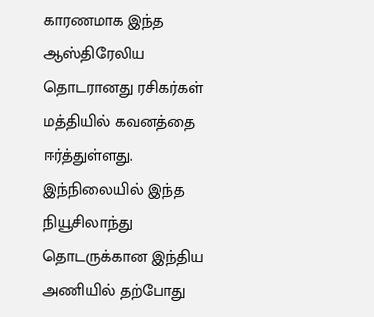காரணமாக இந்த ஆஸ்திரேலிய தொடரானது ரசிகர்கள் மத்தியில் கவனத்தை ஈர்த்துள்ளது. இந்நிலையில் இந்த நியூசிலாந்து தொடருக்கான இந்திய அணியில் தற்போது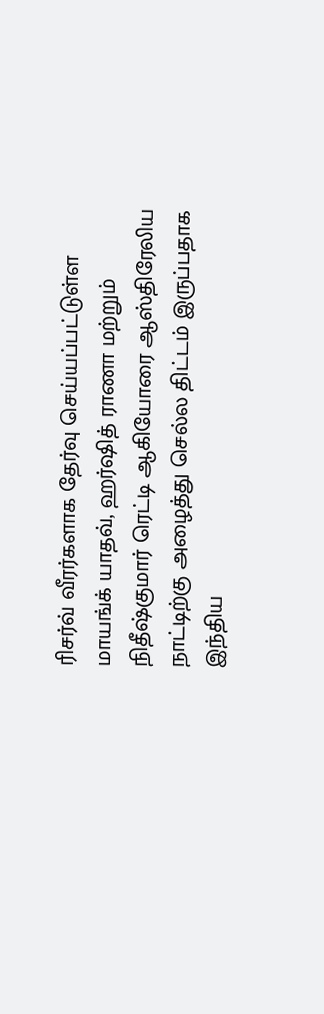ரிசர்வ் வீரர்களாக தேர்வு செய்யப்பட்டுள்ள மாயங்க் யாதவ், ஹர்ஷித் ராணா மற்றும் நிதீஷ்குமார் ரெட்டி ஆகியோரை ஆஸ்திரேலிய நாட்டிற்கு அழைத்து செல்ல திட்டம் இருப்பதாக இந்திய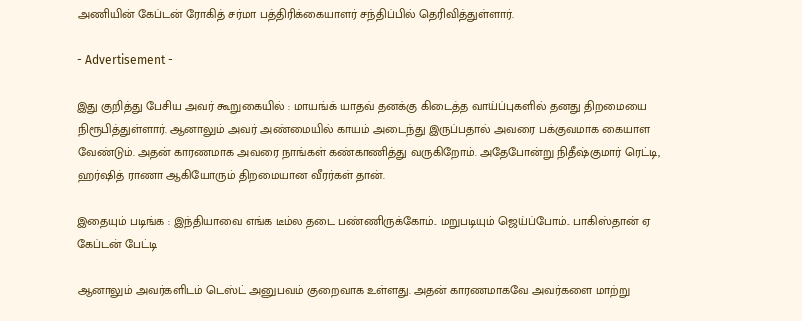அணியின் கேப்டன் ரோகித் சர்மா பத்திரிக்கையாளர் சந்திப்பில் தெரிவித்துள்ளார்.

- Advertisement -

இது குறித்து பேசிய அவர் கூறுகையில் : மாயங்க் யாதவ் தனக்கு கிடைத்த வாய்ப்புகளில் தனது திறமையை நிரூபித்துள்ளார். ஆனாலும் அவர் அண்மையில் காயம் அடைந்து இருப்பதால் அவரை பக்குவமாக கையாள வேண்டும். அதன் காரணமாக அவரை நாங்கள் கண்காணித்து வருகிறோம். அதேபோன்று நிதீஷ்குமார் ரெட்டி, ஹர்ஷித் ராணா ஆகியோரும் திறமையான வீரர்கள் தான்.

இதையும் படிங்க : இந்தியாவை எங்க டீம்ல தடை பண்ணிருக்கோம்.. மறுபடியும் ஜெய்ப்போம்.. பாகிஸ்தான் ஏ கேப்டன் பேட்டி

ஆனாலும் அவர்களிடம் டெஸ்ட் அனுபவம் குறைவாக உள்ளது. அதன் காரணமாகவே அவர்களை மாற்று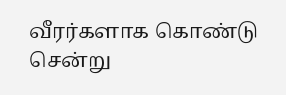வீரர்களாக கொண்டு சென்று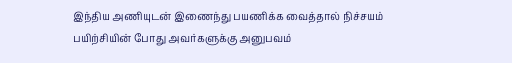இந்திய அணியுடன் இணைந்து பயணிக்க வைத்தால் நிச்சயம் பயிற்சியின் போது அவர்களுக்கு அனுபவம்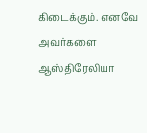கிடைக்கும். எனவே அவர்களை ஆஸ்திரேலியா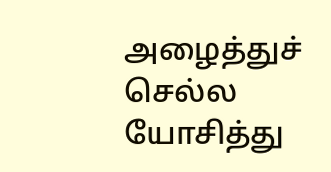அழைத்துச் செல்ல யோசித்து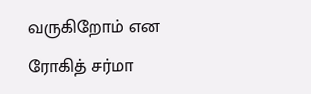வருகிறோம் என ரோகித் சர்மா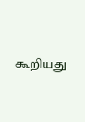கூறியது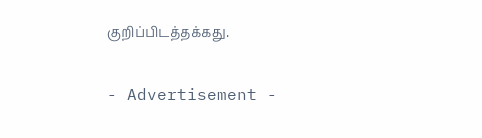குறிப்பிடத்தக்கது.

- Advertisement -